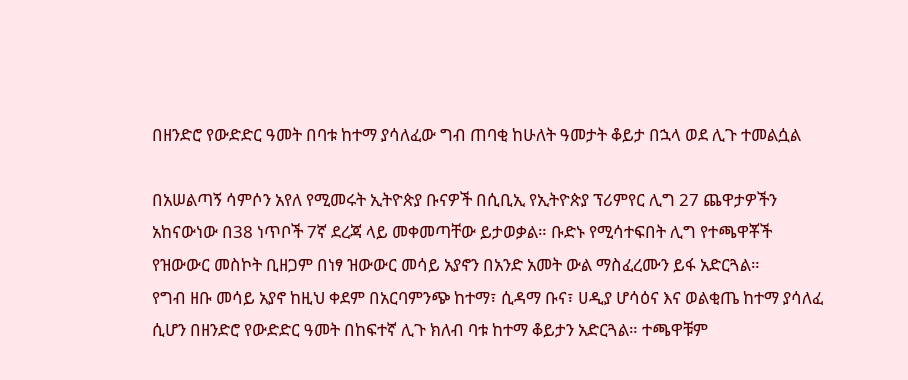በዘንድሮ የውድድር ዓመት በባቱ ከተማ ያሳለፈው ግብ ጠባቂ ከሁለት ዓመታት ቆይታ በኋላ ወደ ሊጉ ተመልሷል

በአሠልጣኝ ሳምሶን አየለ የሚመሩት ኢትዮጵያ ቡናዎች በሲቢኢ የኢትዮጵያ ፕሪምየር ሊግ 27 ጨዋታዎችን አከናውነው በ38 ነጥቦች 7ኛ ደረጃ ላይ መቀመጣቸው ይታወቃል። ቡድኑ የሚሳተፍበት ሊግ የተጫዋቾች የዝውውር መስኮት ቢዘጋም በነፃ ዝውውር መሳይ አያኖን በአንድ አመት ውል ማስፈረሙን ይፋ አድርጓል።
የግብ ዘቡ መሳይ አያኖ ከዚህ ቀደም በአርባምንጭ ከተማ፣ ሲዳማ ቡና፣ ሀዲያ ሆሳዕና እና ወልቂጤ ከተማ ያሳለፈ ሲሆን በዘንድሮ የውድድር ዓመት በከፍተኛ ሊጉ ክለብ ባቱ ከተማ ቆይታን አድርጓል። ተጫዋቹም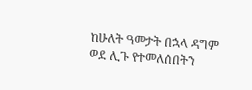ከሁለት ዓመታት በኋላ ዳግም ወደ ሊጉ የተመለሰበትን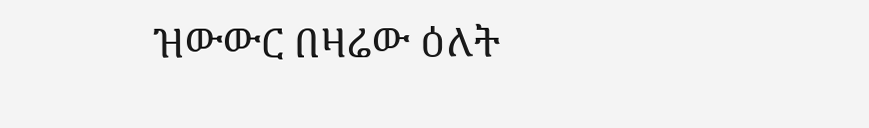ዝውውር በዛሬው ዕለት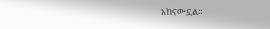አከናውኗል።